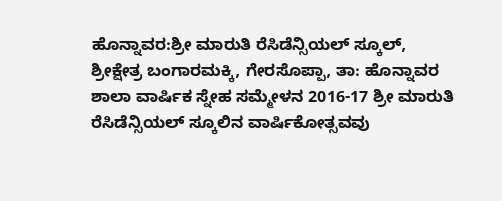ಹೊನ್ನಾವರ:ಶ್ರೀ ಮಾರುತಿ ರೆಸಿಡೆನ್ಸಿಯಲ್ ಸ್ಕೂಲ್, ಶ್ರೀಕ್ಷೇತ್ರ ಬಂಗಾರಮಕ್ಕಿ, ಗೇರಸೊಪ್ಪಾ, ತಾ: ಹೊನ್ನಾವರ ಶಾಲಾ ವಾರ್ಷಿಕ ಸ್ನೇಹ ಸಮ್ಮೇಳನ 2016-17 ಶ್ರೀ ಮಾರುತಿ ರೆಸಿಡೆನ್ಸಿಯಲ್ ಸ್ಕೂಲಿನ ವಾರ್ಷಿಕೋತ್ಸವವು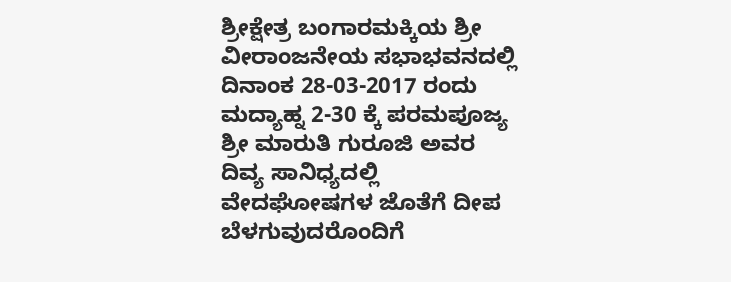ಶ್ರೀಕ್ಷೇತ್ರ ಬಂಗಾರಮಕ್ಕಿಯ ಶ್ರೀ ವೀರಾಂಜನೇಯ ಸಭಾಭವನದಲ್ಲಿ ದಿನಾಂಕ 28-03-2017 ರಂದು ಮದ್ಯಾಹ್ನ 2-30 ಕ್ಕೆ ಪರಮಪೂಜ್ಯ ಶ್ರೀ ಮಾರುತಿ ಗುರೂಜಿ ಅವರ ದಿವ್ಯ ಸಾನಿಧ್ಯದಲ್ಲಿ ವೇದಘೋಷಗಳ ಜೊತೆಗೆ ದೀಪ ಬೆಳಗುವುದರೊಂದಿಗೆ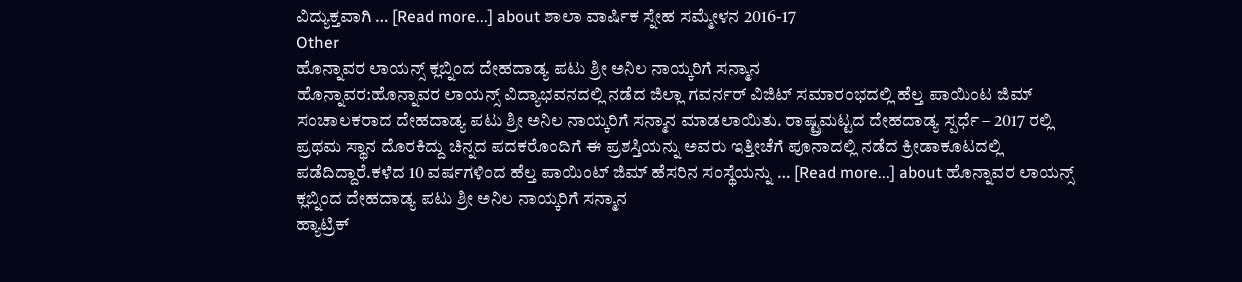ವಿದ್ಯುಕ್ತವಾಗಿ … [Read more...] about ಶಾಲಾ ವಾರ್ಷಿಕ ಸ್ನೇಹ ಸಮ್ಮೇಳನ 2016-17
Other
ಹೊನ್ನಾವರ ಲಾಯನ್ಸ್ ಕ್ಲಬ್ನಿಂದ ದೇಹದಾಡ್ಯ ಪಟು ಶ್ರೀ ಅನಿಲ ನಾಯ್ಕರಿಗೆ ಸನ್ಮಾನ
ಹೊನ್ನಾವರ:ಹೊನ್ನಾವರ ಲಾಯನ್ಸ್ ವಿದ್ಯಾಭವನದಲ್ಲಿ ನಡೆದ ಜಿಲ್ಲಾ ಗವರ್ನರ್ ವಿಜಿಟ್ ಸಮಾರಂಭದಲ್ಲಿ ಹೆಲ್ತ ಪಾಯಿಂಟ ಜಿಮ್ ಸಂಚಾಲಕರಾದ ದೇಹದಾಡ್ಯ ಪಟು ಶ್ರೀ ಅನಿಲ ನಾಯ್ಕರಿಗೆ ಸನ್ಮಾನ ಮಾಡಲಾಯಿತು. ರಾಷ್ಟ್ರಮಟ್ಟದ ದೇಹದಾಡ್ಯ ಸ್ಪರ್ಧೆ – 2017 ರಲ್ಲಿ ಪ್ರಥಮ ಸ್ಥಾನ ದೊರಕಿದ್ದು ಚಿನ್ನದ ಪದಕರೊಂದಿಗೆ ಈ ಪ್ರಶಸ್ತಿಯನ್ನು ಅವರು ಇತ್ತೀಚೆಗೆ ಪೂನಾದಲ್ಲಿ ನಡೆದ ಕ್ರೀಡಾಕೂಟದಲ್ಲಿ ಪಡೆದಿದ್ದಾರೆ.ಕಳೆದ 10 ವರ್ಷಗಳಿಂದ ಹೆಲ್ತ ಪಾಯಿಂಟ್ ಜಿಮ್ ಹೆಸರಿನ ಸಂಸ್ಥೆಯನ್ನು … [Read more...] about ಹೊನ್ನಾವರ ಲಾಯನ್ಸ್ ಕ್ಲಬ್ನಿಂದ ದೇಹದಾಡ್ಯ ಪಟು ಶ್ರೀ ಅನಿಲ ನಾಯ್ಕರಿಗೆ ಸನ್ಮಾನ
ಹ್ಯಾಟ್ರಿಕ್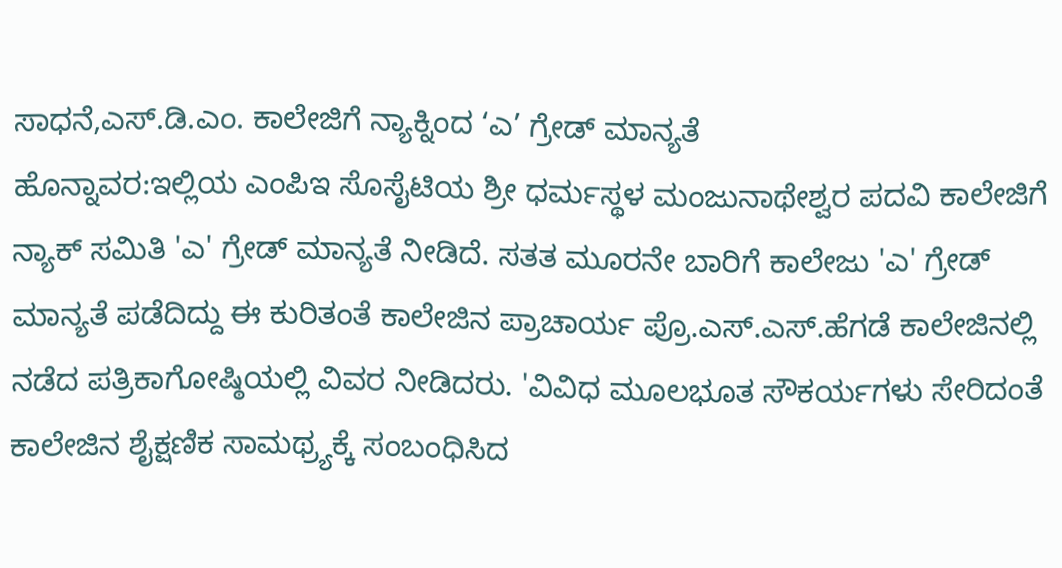ಸಾಧನೆ,ಎಸ್.ಡಿ.ಎಂ. ಕಾಲೇಜಿಗೆ ನ್ಯಾಕ್ನಿಂದ ‘ಎ’ ಗ್ರೇಡ್ ಮಾನ್ಯತೆ
ಹೊನ್ನಾವರ:ಇಲ್ಲಿಯ ಎಂಪಿಇ ಸೊಸೈಟಿಯ ಶ್ರೀ ಧರ್ಮಸ್ಥಳ ಮಂಜುನಾಥೇಶ್ವರ ಪದವಿ ಕಾಲೇಜಿಗೆ ನ್ಯಾಕ್ ಸಮಿತಿ 'ಎ' ಗ್ರೇಡ್ ಮಾನ್ಯತೆ ನೀಡಿದೆ. ಸತತ ಮೂರನೇ ಬಾರಿಗೆ ಕಾಲೇಜು 'ಎ' ಗ್ರೇಡ್ ಮಾನ್ಯತೆ ಪಡೆದಿದ್ದು ಈ ಕುರಿತಂತೆ ಕಾಲೇಜಿನ ಪ್ರಾಚಾರ್ಯ ಪ್ರೊ.ಎಸ್.ಎಸ್.ಹೆಗಡೆ ಕಾಲೇಜಿನಲ್ಲಿ ನಡೆದ ಪತ್ರಿಕಾಗೋಷ್ಠಿಯಲ್ಲಿ ವಿವರ ನೀಡಿದರು. 'ವಿವಿಧ ಮೂಲಭೂತ ಸೌಕರ್ಯಗಳು ಸೇರಿದಂತೆ ಕಾಲೇಜಿನ ಶೈಕ್ಷಣಿಕ ಸಾಮಥ್ರ್ಯಕ್ಕೆ ಸಂಬಂಧಿಸಿದ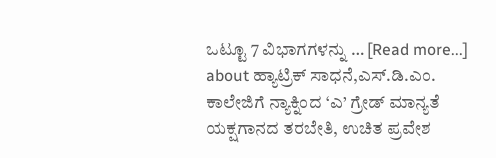ಒಟ್ಟೂ 7 ವಿಭಾಗಗಳನ್ನು … [Read more...] about ಹ್ಯಾಟ್ರಿಕ್ ಸಾಧನೆ,ಎಸ್.ಡಿ.ಎಂ. ಕಾಲೇಜಿಗೆ ನ್ಯಾಕ್ನಿಂದ ‘ಎ’ ಗ್ರೇಡ್ ಮಾನ್ಯತೆ
ಯಕ್ಷಗಾನದ ತರಬೇತಿ, ಉಚಿತ ಪ್ರವೇಶ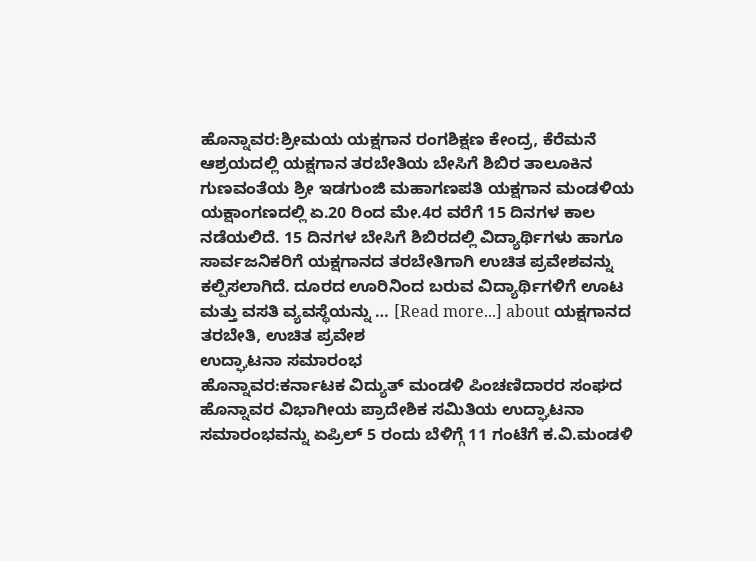ಹೊನ್ನಾವರ:ಶ್ರೀಮಯ ಯಕ್ಷಗಾನ ರಂಗಶಿಕ್ಷಣ ಕೇಂದ್ರ, ಕೆರೆಮನೆ ಆಶ್ರಯದಲ್ಲಿ ಯಕ್ಷಗಾನ ತರಬೇತಿಯ ಬೇಸಿಗೆ ಶಿಬಿರ ತಾಲೂಕಿನ ಗುಣವಂತೆಯ ಶ್ರೀ ಇಡಗುಂಜಿ ಮಹಾಗಣಪತಿ ಯಕ್ಷಗಾನ ಮಂಡಳಿಯ ಯಕ್ಷಾಂಗಣದಲ್ಲಿ ಏ.20 ರಿಂದ ಮೇ.4ರ ವರೆಗೆ 15 ದಿನಗಳ ಕಾಲ ನಡೆಯಲಿದೆ. 15 ದಿನಗಳ ಬೇಸಿಗೆ ಶಿಬಿರದಲ್ಲಿ ವಿದ್ಯಾರ್ಥಿಗಳು ಹಾಗೂ ಸಾರ್ವಜನಿಕರಿಗೆ ಯಕ್ಷಗಾನದ ತರಬೇತಿಗಾಗಿ ಉಚಿತ ಪ್ರವೇಶವನ್ನು ಕಲ್ಪಿಸಲಾಗಿದೆ. ದೂರದ ಊರಿನಿಂದ ಬರುವ ವಿದ್ಯಾರ್ಥಿಗಳಿಗೆ ಊಟ ಮತ್ತು ವಸತಿ ವ್ಯವಸ್ಥೆಯನ್ನು … [Read more...] about ಯಕ್ಷಗಾನದ ತರಬೇತಿ, ಉಚಿತ ಪ್ರವೇಶ
ಉದ್ಘಾಟನಾ ಸಮಾರಂಭ
ಹೊನ್ನಾವರ:ಕರ್ನಾಟಕ ವಿದ್ಯುತ್ ಮಂಡಳಿ ಪಿಂಚಣಿದಾರರ ಸಂಘದ ಹೊನ್ನಾವರ ವಿಭಾಗೀಯ ಪ್ರಾದೇಶಿಕ ಸಮಿತಿಯ ಉದ್ಘಾಟನಾ ಸಮಾರಂಭವನ್ನು ಏಪ್ರಿಲ್ 5 ರಂದು ಬೆಳಿಗ್ಗೆ 11 ಗಂಟೆಗೆ ಕ.ವಿ.ಮಂಡಳಿ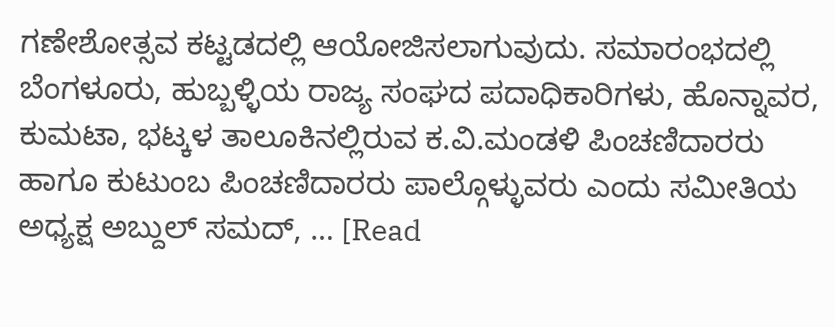ಗಣೇಶೋತ್ಸವ ಕಟ್ಟಡದಲ್ಲಿ ಆಯೋಜಿಸಲಾಗುವುದು. ಸಮಾರಂಭದಲ್ಲಿ ಬೆಂಗಳೂರು, ಹುಬ್ಬಳ್ಳಿಯ ರಾಜ್ಯ ಸಂಘದ ಪದಾಧಿಕಾರಿಗಳು, ಹೊನ್ನಾವರ, ಕುಮಟಾ, ಭಟ್ಕಳ ತಾಲೂಕಿನಲ್ಲಿರುವ ಕ.ವಿ.ಮಂಡಳಿ ಪಿಂಚಣಿದಾರರು ಹಾಗೂ ಕುಟುಂಬ ಪಿಂಚಣಿದಾರರು ಪಾಲ್ಗೊಳ್ಳುವರು ಎಂದು ಸಮೀತಿಯ ಅಧ್ಯಕ್ಷ ಅಬ್ದುಲ್ ಸಮದ್, … [Read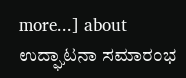more...] about ಉದ್ಘಾಟನಾ ಸಮಾರಂಭ